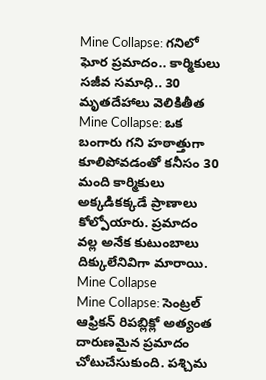Mine Collapse: గనిలో ఘోర ప్రమాదం.. కార్మికులు సజీవ సమాధి.. 30 మృతదేహాలు వెలికితీత
Mine Collapse: ఒక బంగారు గని హఠాత్తుగా కూలిపోవడంతో కనీసం 30 మంది కార్మికులు అక్కడికక్కడే ప్రాణాలు కోల్పోయారు. ప్రమాదం వల్ల అనేక కుటుంబాలు దిక్కులేనివిగా మారాయి.
Mine Collapse
Mine Collapse: సెంట్రల్ ఆఫ్రికన్ రిపబ్లిక్లో అత్యంత దారుణమైన ప్రమాదం చోటుచేసుకుంది. పశ్చిమ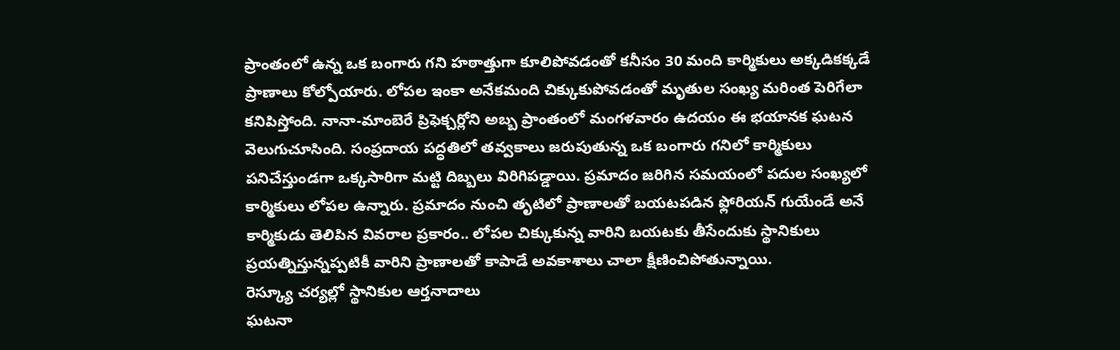ప్రాంతంలో ఉన్న ఒక బంగారు గని హఠాత్తుగా కూలిపోవడంతో కనీసం 30 మంది కార్మికులు అక్కడికక్కడే ప్రాణాలు కోల్పోయారు. లోపల ఇంకా అనేకమంది చిక్కుకుపోవడంతో మృతుల సంఖ్య మరింత పెరిగేలా కనిపిస్తోంది. నానా-మాంబెరే ప్రిఫెక్చర్లోని అబ్బ ప్రాంతంలో మంగళవారం ఉదయం ఈ భయానక ఘటన వెలుగుచూసింది. సంప్రదాయ పద్ధతిలో తవ్వకాలు జరుపుతున్న ఒక బంగారు గనిలో కార్మికులు పనిచేస్తుండగా ఒక్కసారిగా మట్టి దిబ్బలు విరిగిపడ్డాయి. ప్రమాదం జరిగిన సమయంలో పదుల సంఖ్యలో కార్మికులు లోపల ఉన్నారు. ప్రమాదం నుంచి తృటిలో ప్రాణాలతో బయటపడిన ఫ్లోరియన్ గుయేండే అనే కార్మికుడు తెలిపిన వివరాల ప్రకారం.. లోపల చిక్కుకున్న వారిని బయటకు తీసేందుకు స్థానికులు ప్రయత్నిస్తున్నప్పటికీ వారిని ప్రాణాలతో కాపాడే అవకాశాలు చాలా క్షీణించిపోతున్నాయి.
రెస్క్యూ చర్యల్లో స్థానికుల ఆర్తనాదాలు
ఘటనా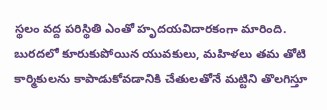స్థలం వద్ద పరిస్థితి ఎంతో హృదయవిదారకంగా మారింది. బురదలో కూరుకుపోయిన యువకులు, మహిళలు తమ తోటి కార్మికులను కాపాడుకోవడానికి చేతులతోనే మట్టిని తొలగిస్తూ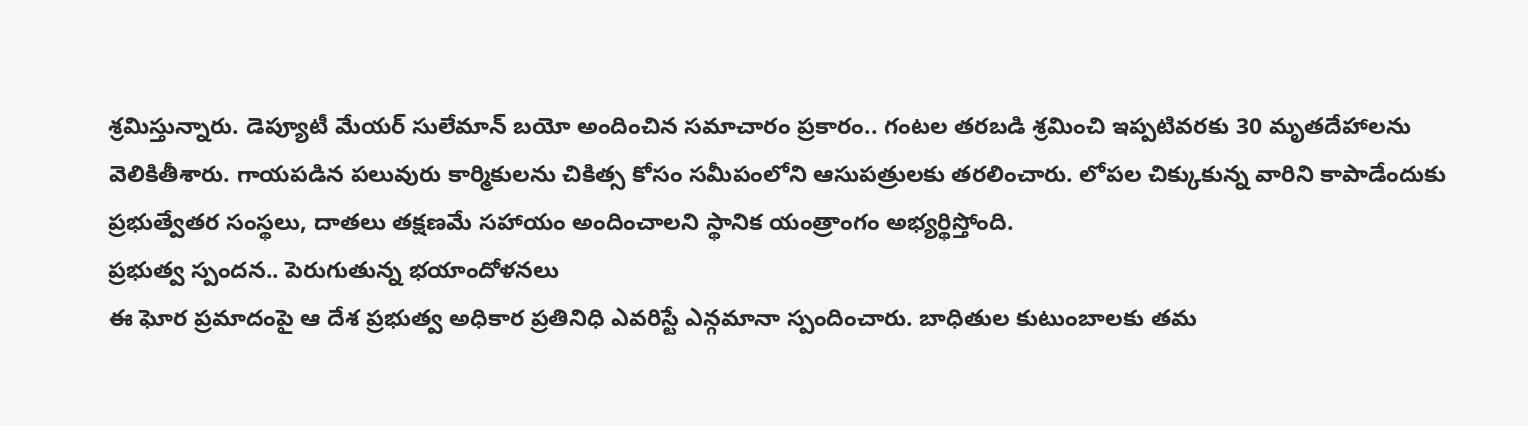శ్రమిస్తున్నారు. డెప్యూటీ మేయర్ సులేమాన్ బయో అందించిన సమాచారం ప్రకారం.. గంటల తరబడి శ్రమించి ఇప్పటివరకు 30 మృతదేహాలను వెలికితీశారు. గాయపడిన పలువురు కార్మికులను చికిత్స కోసం సమీపంలోని ఆసుపత్రులకు తరలించారు. లోపల చిక్కుకున్న వారిని కాపాడేందుకు ప్రభుత్వేతర సంస్థలు, దాతలు తక్షణమే సహాయం అందించాలని స్థానిక యంత్రాంగం అభ్యర్థిస్తోంది.
ప్రభుత్వ స్పందన.. పెరుగుతున్న భయాందోళనలు
ఈ ఘోర ప్రమాదంపై ఆ దేశ ప్రభుత్వ అధికార ప్రతినిధి ఎవరిస్టే ఎన్గమానా స్పందించారు. బాధితుల కుటుంబాలకు తమ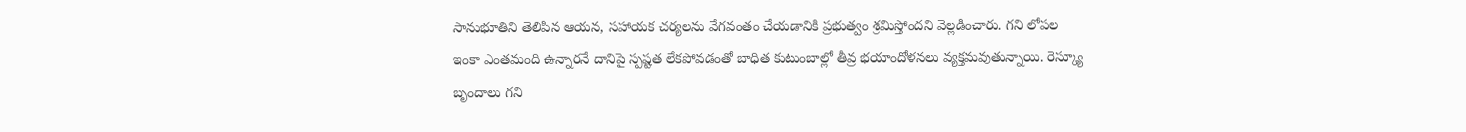సానుభూతిని తెలిపిన ఆయన, సహాయక చర్యలను వేగవంతం చేయడానికి ప్రభుత్వం శ్రమిస్తోందని వెల్లడించారు. గని లోపల ఇంకా ఎంతమంది ఉన్నారనే దానిపై స్పష్టత లేకపోవడంతో బాధిత కుటుంబాల్లో తీవ్ర భయాందోళనలు వ్యక్తమవుతున్నాయి. రెస్క్యూ బృందాలు గని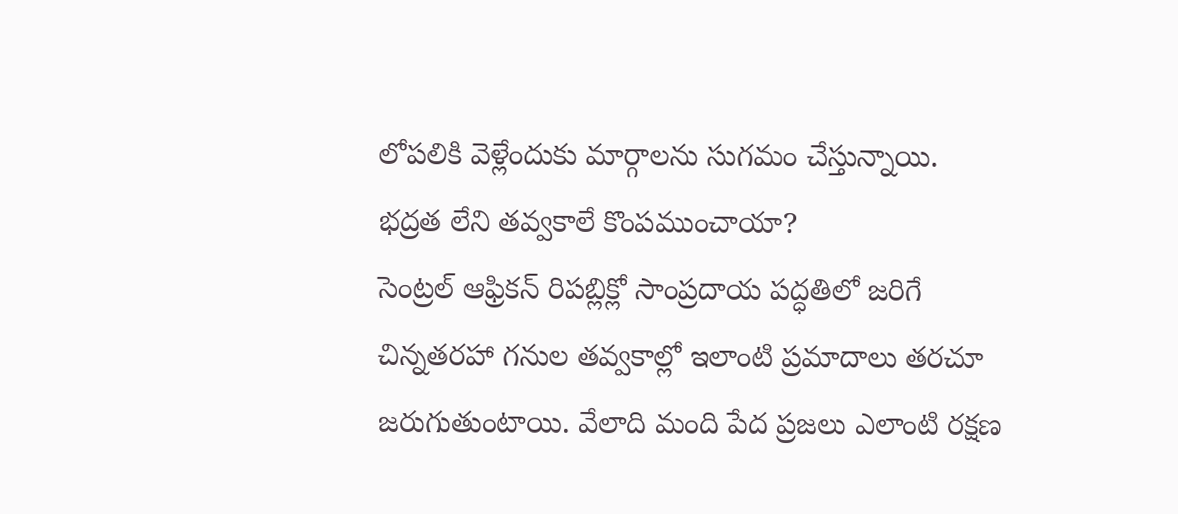లోపలికి వెళ్లేందుకు మార్గాలను సుగమం చేస్తున్నాయి.
భద్రత లేని తవ్వకాలే కొంపముంచాయా?
సెంట్రల్ ఆఫ్రికన్ రిపబ్లిక్లో సాంప్రదాయ పద్ధతిలో జరిగే చిన్నతరహా గనుల తవ్వకాల్లో ఇలాంటి ప్రమాదాలు తరచూ జరుగుతుంటాయి. వేలాది మంది పేద ప్రజలు ఎలాంటి రక్షణ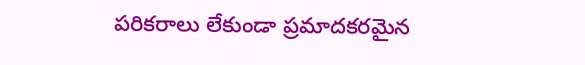పరికరాలు లేకుండా ప్రమాదకరమైన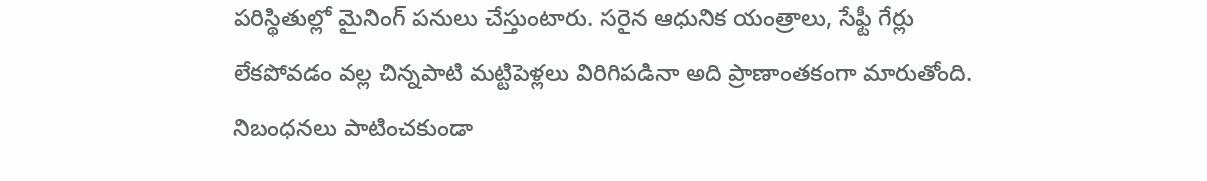పరిస్థితుల్లో మైనింగ్ పనులు చేస్తుంటారు. సరైన ఆధునిక యంత్రాలు, సేఫ్టీ గేర్లు లేకపోవడం వల్ల చిన్నపాటి మట్టిపెళ్లలు విరిగిపడినా అది ప్రాణాంతకంగా మారుతోంది. నిబంధనలు పాటించకుండా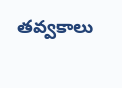తవ్వకాలు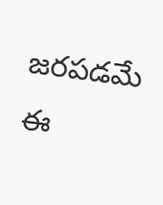జరపడమే ఈ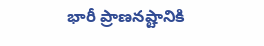భారీ ప్రాణనష్టానికి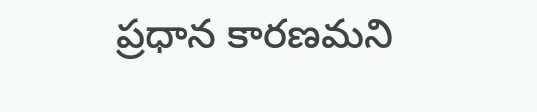ప్రధాన కారణమని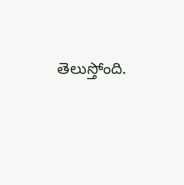తెలుస్తోంది.